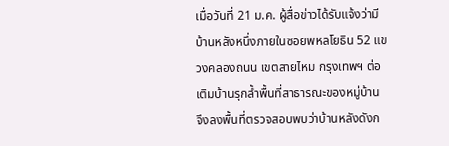เมื่อวันที่ 21 ม.ค. ผู้สื่อข่าวได้รับแจ้งว่ามีบ้านหลังหนึ่งภายในซอยพหลโยธิน 52 แขวงคลองถนน เขตสายไหม กรุงเทพฯ ต่อเติมบ้านรุกล้ำพื้นที่สาธารณะของหมู่บ้าน จึงลงพื้นที่ตรวจสอบพบว่าบ้านหลังดังก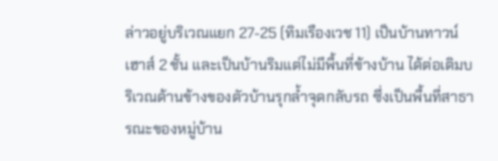ล่าวอยู่บริเวณแยก 27-25 (ทิมเรืองเวช 11) เป็นบ้านทาวน์เฮาส์ 2 ชั้น และเป็นบ้านริมแต่ไม่มีพื้นที่ข้างบ้าน ได้ต่อเติมบริเวณด้านข้างของตัวบ้านรุกล้ำจุดกลับรถ ซึ่งเป็นพื้นที่สาธารณะของหมู่บ้าน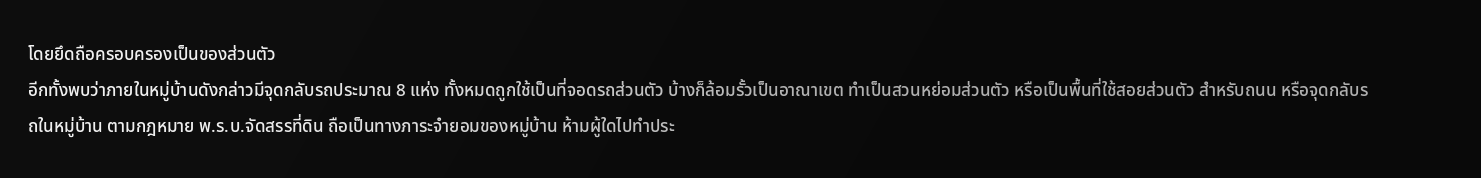โดยยึดถือครอบครองเป็นของส่วนตัว
อีกทั้งพบว่าภายในหมู่บ้านดังกล่าวมีจุดกลับรถประมาณ 8 แห่ง ทั้งหมดถูกใช้เป็นที่จอดรถส่วนตัว บ้างก็ล้อมรั้วเป็นอาณาเขต ทำเป็นสวนหย่อมส่วนตัว หรือเป็นพื้นที่ใช้สอยส่วนตัว สำหรับถนน หรือจุดกลับรถในหมู่บ้าน ตามกฎหมาย พ.ร.บ.จัดสรรที่ดิน ถือเป็นทางภาระจำยอมของหมู่บ้าน ห้ามผู้ใดไปทำประ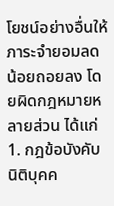โยชน์อย่างอื่นให้ภาระจำยอมลดน้อยถอยลง โดยผิดกฎหมายหลายส่วน ได้แก่
1. กฎข้อบังคับนิติบุคค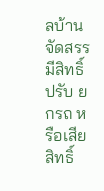ลบ้านจัดสรร มีสิทธิ์ปรับ ยกรถ หรือเสียสิทธิ์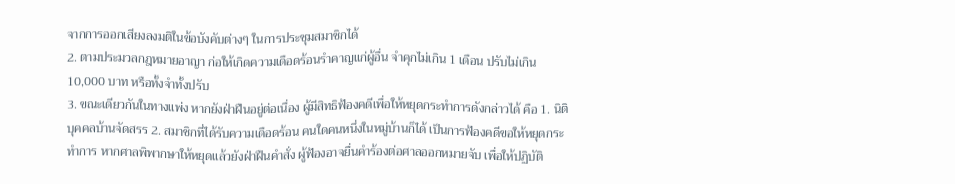จากการออกเสียงลงมติในข้อบังคับต่างๆ ในการประชุมสมาชิกได้
2. ตามประมวลกฎหมายอาญา ก่อให้เกิดความเดือดร้อนรำคาญแก่ผู้อื่น จำคุกไม่เกิน 1 เดือน ปรับไม่เกิน 10,000 บาท หรือทั้งจำทั้งปรับ
3. ขณะเดียวกันในทางแพ่ง หากยังฝ่าฝืนอยู่ต่อเนื่อง ผู้มีสิทธิฟ้องคดีเพื่อให้หยุดกระทำการดังกล่าวได้ คือ 1. นิติบุคคลบ้านจัดสรร 2. สมาชิกที่ได้รับความเดือดร้อน คนใดคนหนึ่งในหมู่บ้านก็ได้ เป็นการฟ้องคดีขอให้หยุดกระทำการ หากศาลพิพากษาให้หยุดแล้วยังฝ่าฝืนคำสั่ง ผู้ฟ้องอาจยื่นคำร้องต่อศาลออกหมายจับ เพื่อให้ปฏิบัติ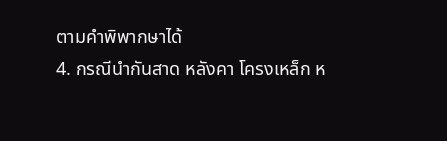ตามคำพิพากษาได้
4. กรณีนำกันสาด หลังคา โครงเหล็ก ห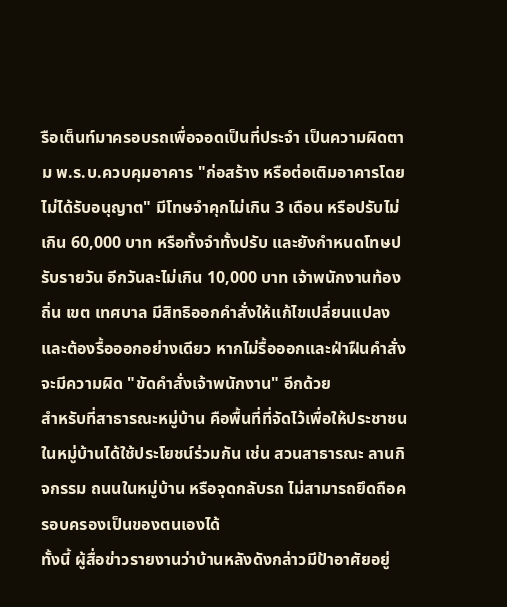รือเต็นท์มาครอบรถเพื่อจอดเป็นที่ประจำ เป็นความผิดตาม พ.ร.บ.ควบคุมอาคาร "ก่อสร้าง หรือต่อเติมอาคารโดยไม่ได้รับอนุญาต" มีโทษจำคุกไม่เกิน 3 เดือน หรือปรับไม่เกิน 60,000 บาท หรือทั้งจำทั้งปรับ และยังกำหนดโทษปรับรายวัน อีกวันละไม่เกิน 10,000 บาท เจ้าพนักงานท้องถิ่น เขต เทศบาล มีสิทธิออกคำสั่งให้แก้ไขเปลี่ยนแปลง และต้องรื้อออกอย่างเดียว หากไม่รื้อออกและฝ่าฝืนคำสั่ง จะมีความผิด "ขัดคำสั่งเจ้าพนักงาน" อีกด้วย
สำหรับที่สาธารณะหมู่บ้าน คือพื้นที่ที่จัดไว้เพื่อให้ประชาชนในหมู่บ้านได้ใช้ประโยชน์ร่วมกัน เช่น สวนสาธารณะ ลานกิจกรรม ถนนในหมู่บ้าน หรือจุดกลับรถ ไม่สามารถยึดถือครอบครองเป็นของตนเองได้
ทั้งนี้ ผู้สื่อข่าวรายงานว่าบ้านหลังดังกล่าวมีป้าอาศัยอยู่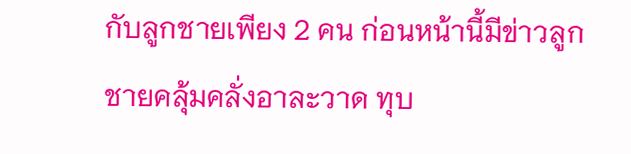กับลูกชายเพียง 2 คน ก่อนหน้านี้มีข่าวลูกชายคลุ้มคลั่งอาละวาด ทุบ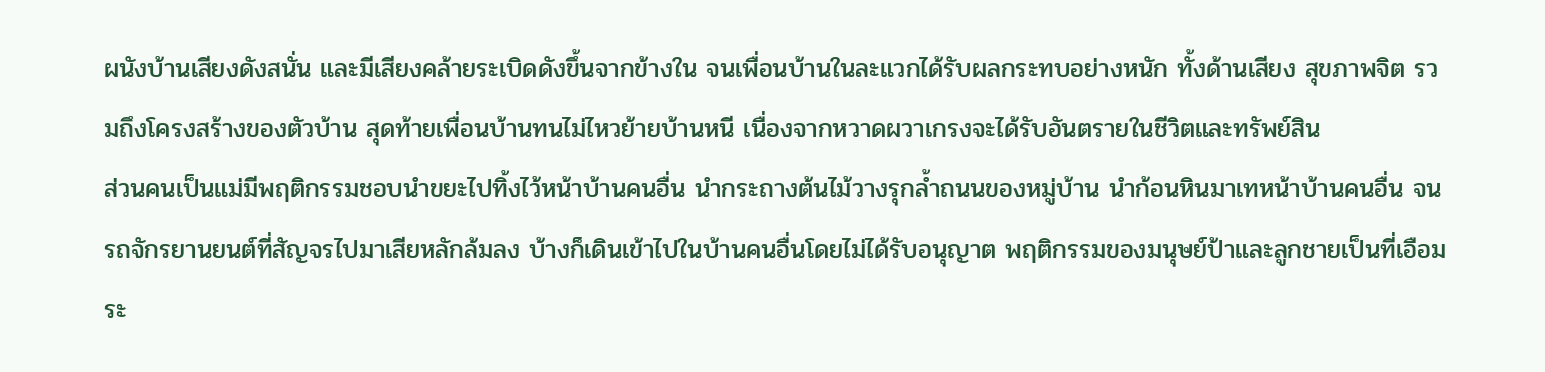ผนังบ้านเสียงดังสนั่น และมีเสียงคล้ายระเบิดดังขึ้นจากข้างใน จนเพื่อนบ้านในละแวกได้รับผลกระทบอย่างหนัก ทั้งด้านเสียง สุขภาพจิต รวมถึงโครงสร้างของตัวบ้าน สุดท้ายเพื่อนบ้านทนไม่ไหวย้ายบ้านหนี เนื่องจากหวาดผวาเกรงจะได้รับอันตรายในชีวิตและทรัพย์สิน
ส่วนคนเป็นแม่มีพฤติกรรมชอบนำขยะไปทิ้งไว้หน้าบ้านคนอื่น นำกระถางต้นไม้วางรุกล้ำถนนของหมู่บ้าน นำก้อนหินมาเทหน้าบ้านคนอื่น จนรถจักรยานยนต์ที่สัญจรไปมาเสียหลักล้มลง บ้างก็เดินเข้าไปในบ้านคนอื่นโดยไม่ได้รับอนุญาต พฤติกรรมของมนุษย์ป้าและลูกชายเป็นที่เอือมระ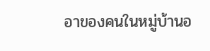อาของคนในหมู่บ้านอ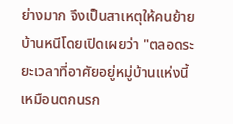ย่างมาก จึงเป็นสาเหตุให้คนย้ายบ้านหนีโดยเปิดเผยว่า "ตลอดระยะเวลาที่อาศัยอยู่หมู่บ้านแห่งนี้ เหมือนตกนรก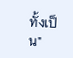ทั้งเป็น"